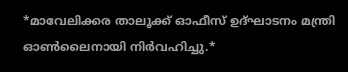*മാവേലിക്കര താലൂക്ക് ഓഫീസ് ഉദ്ഘാടനം മന്ത്രി ഓൺലൈനായി നിർവഹിച്ചു.*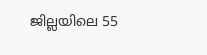ജില്ലയിലെ 55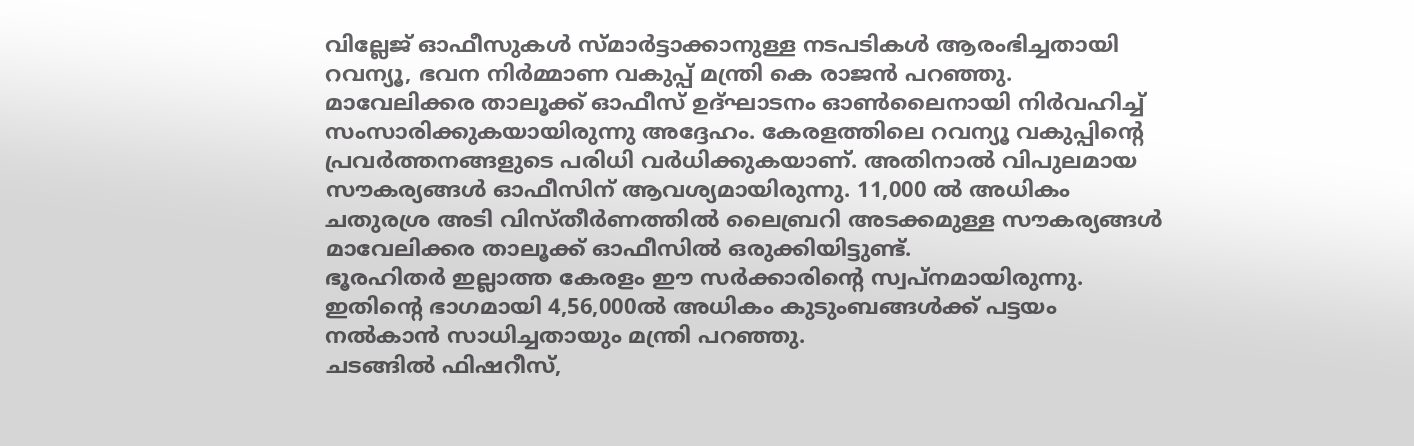വില്ലേജ് ഓഫീസുകൾ സ്മാർട്ടാക്കാനുള്ള നടപടികൾ ആരംഭിച്ചതായി റവന്യൂ, ഭവന നിർമ്മാണ വകുപ്പ് മന്ത്രി കെ രാജൻ പറഞ്ഞു. മാവേലിക്കര താലൂക്ക് ഓഫീസ് ഉദ്ഘാടനം ഓൺലൈനായി നിർവഹിച്ച് സംസാരിക്കുകയായിരുന്നു അദ്ദേഹം. കേരളത്തിലെ റവന്യൂ വകുപ്പിന്റെ പ്രവർത്തനങ്ങളുടെ പരിധി വർധിക്കുകയാണ്. അതിനാൽ വിപുലമായ സൗകര്യങ്ങൾ ഓഫീസിന് ആവശ്യമായിരുന്നു. 11,000 ൽ അധികം ചതുരശ്ര അടി വിസ്തീർണത്തിൽ ലൈബ്രറി അടക്കമുള്ള സൗകര്യങ്ങൾ മാവേലിക്കര താലൂക്ക് ഓഫീസിൽ ഒരുക്കിയിട്ടുണ്ട്.
ഭൂരഹിതർ ഇല്ലാത്ത കേരളം ഈ സർക്കാരിന്റെ സ്വപ്നമായിരുന്നു. ഇതിൻ്റെ ഭാഗമായി 4,56,000ൽ അധികം കുടുംബങ്ങൾക്ക് പട്ടയം നൽകാൻ സാധിച്ചതായും മന്ത്രി പറഞ്ഞു.
ചടങ്ങിൽ ഫിഷറീസ്,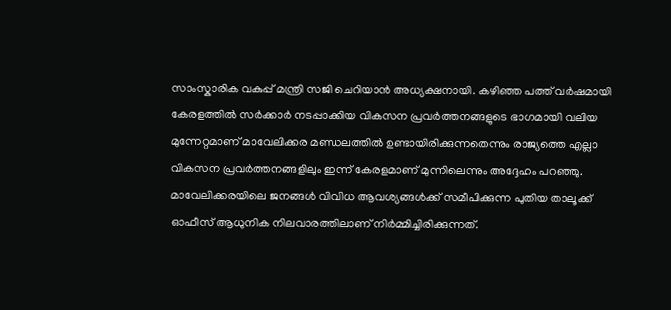സാംസ്കാരിക വകുപ്പ് മന്ത്രി സജി ചെറിയാൻ അധ്യക്ഷനായി. കഴിഞ്ഞ പത്ത് വർഷമായി കേരളത്തിൽ സർക്കാർ നടപ്പാക്കിയ വികസന പ്രവർത്തനങ്ങളുടെ ഭാഗമായി വലിയ മുന്നേറ്റമാണ് മാവേലിക്കര മണ്ഡലത്തിൽ ഉണ്ടായിരിക്കുന്നതെന്നും രാജ്യത്തെ എല്ലാ വികസന പ്രവർത്തനങ്ങളിലും ഇന്ന് കേരളമാണ് മുന്നിലെന്നും അദ്ദേഹം പറഞ്ഞു.
മാവേലിക്കരയിലെ ജനങ്ങൾ വിവിധ ആവശ്യങ്ങൾക്ക് സമീപിക്കുന്ന പുതിയ താലൂക്ക് ഓഫീസ് ആധുനിക നിലവാരത്തിലാണ് നിർമ്മിച്ചിരിക്കുന്നത്.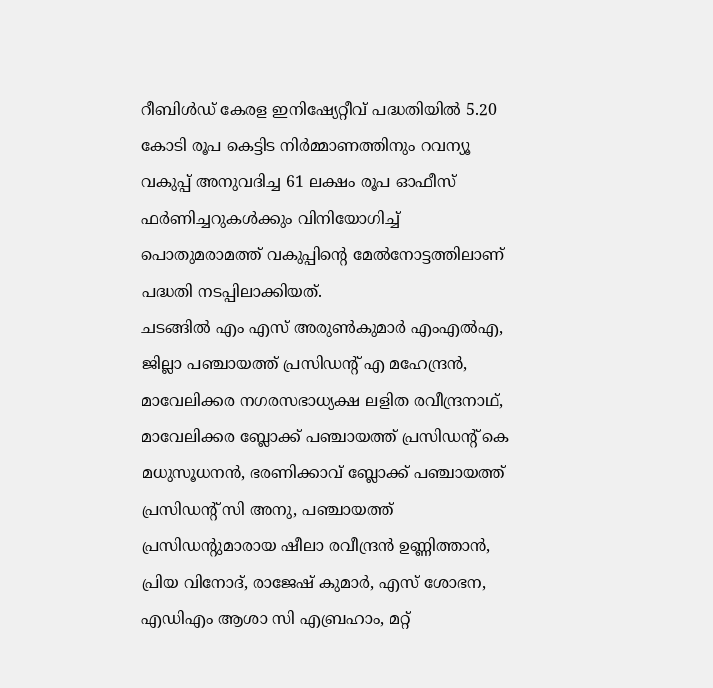റീബിൾഡ് കേരള ഇനിഷ്യേറ്റീവ് പദ്ധതിയിൽ 5.20 കോടി രൂപ കെട്ടിട നിർമ്മാണത്തിനും റവന്യൂ വകുപ്പ് അനുവദിച്ച 61 ലക്ഷം രൂപ ഓഫീസ് ഫർണിച്ചറുകൾക്കും വിനിയോഗിച്ച് പൊതുമരാമത്ത് വകുപ്പിന്റെ മേൽനോട്ടത്തിലാണ് പദ്ധതി നടപ്പിലാക്കിയത്.
ചടങ്ങിൽ എം എസ് അരുൺകുമാർ എംഎൽഎ, ജില്ലാ പഞ്ചായത്ത് പ്രസിഡന്റ് എ മഹേന്ദ്രൻ, മാവേലിക്കര നഗരസഭാധ്യക്ഷ ലളിത രവീന്ദ്രനാഥ്, മാവേലിക്കര ബ്ലോക്ക് പഞ്ചായത്ത് പ്രസിഡന്റ് കെ മധുസൂധനൻ, ഭരണിക്കാവ് ബ്ലോക്ക് പഞ്ചായത്ത് പ്രസിഡന്റ് സി അനു, പഞ്ചായത്ത് പ്രസിഡന്റുമാരായ ഷീലാ രവീന്ദ്രൻ ഉണ്ണിത്താൻ, പ്രിയ വിനോദ്, രാജേഷ് കുമാർ, എസ് ശോഭന, എഡിഎം ആശാ സി എബ്രഹാം, മറ്റ്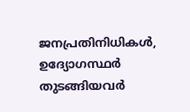ജനപ്രതിനിധികൾ, ഉദ്യോഗസ്ഥർ തുടങ്ങിയവർ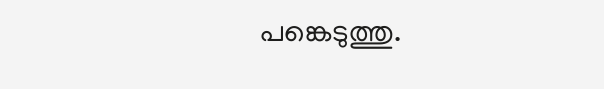പങ്കെടുത്തു.